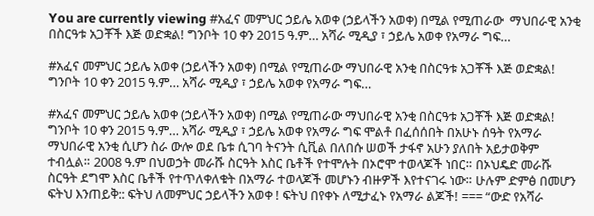You are currently viewing #አፈና መምህር ኃይሌ አወቀ (ኃይላችን አወቀ) በሚል የሚጠራው  ማህበራዊ አንቂ በስርዓቱ አጋቾች እጅ ወድቋል! ግንቦት 10 ቀን 2015 ዓ.ም… አሻራ ሚዲያ ፣ ኃይሌ አወቀ የአማራ ግፍ…

#አፈና መምህር ኃይሌ አወቀ (ኃይላችን አወቀ) በሚል የሚጠራው ማህበራዊ አንቂ በስርዓቱ አጋቾች እጅ ወድቋል! ግንቦት 10 ቀን 2015 ዓ.ም… አሻራ ሚዲያ ፣ ኃይሌ አወቀ የአማራ ግፍ…

#አፈና መምህር ኃይሌ አወቀ (ኃይላችን አወቀ) በሚል የሚጠራው ማህበራዊ አንቂ በስርዓቱ አጋቾች እጅ ወድቋል! ግንቦት 10 ቀን 2015 ዓ.ም… አሻራ ሚዲያ ፣ ኃይሌ አወቀ የአማራ ግፍ ሞልቶ በፈሰሰበት በአሁኑ ሰዓት የአማራ ማህበራዊ አንቂ ሲሆን ስራ ውሎ ወደ ቤቱ ሲገባ ትናንት ሲቪል በለበሱ ሠወች ታፋኖ አሁን ያለበት አይታወቅም ተብሏል። 2008 ዓ.ም በህወኃት መራሹ ስርዓት እስር ቤቶች የተሞሉት በኦሮሞ ተወላጆች ነበር። በኦህዴድ መራሹ ስርዓት ደግሞ እስር ቤቶች የተጥለቀለቁት በአማራ ተወላጆች መሆኑን ብዙዎች እየተናገሩ ነው። ሁሉም ድምፅ በመሆን ፍትህ እንጠይቅ:: ፍትህ ለመምህር ኃይላችን አወቀ ! ፍትህ በየቀኑ ለሚታፈኑ የአማራ ልጆች! === “ውድ የአሻራ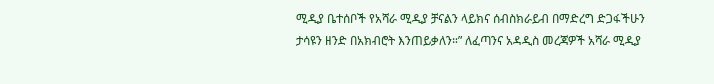ሚዲያ ቤተሰቦች የአሻራ ሚዲያ ቻናልን ላይክና ሰብስክራይብ በማድረግ ድጋፋችሁን ታሳዩን ዘንድ በአክብሮት እንጠይቃለን።” ለፈጣንና አዳዲስ መረጃዎች አሻራ ሚዲያ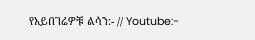የአይበገሬዎቹ ልሳን:- // Youtube:-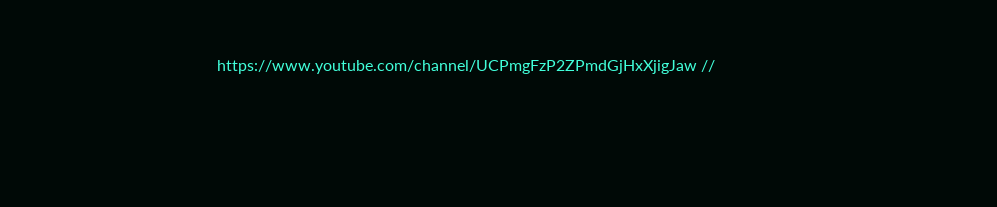https://www.youtube.com/channel/UCPmgFzP2ZPmdGjHxXjigJaw //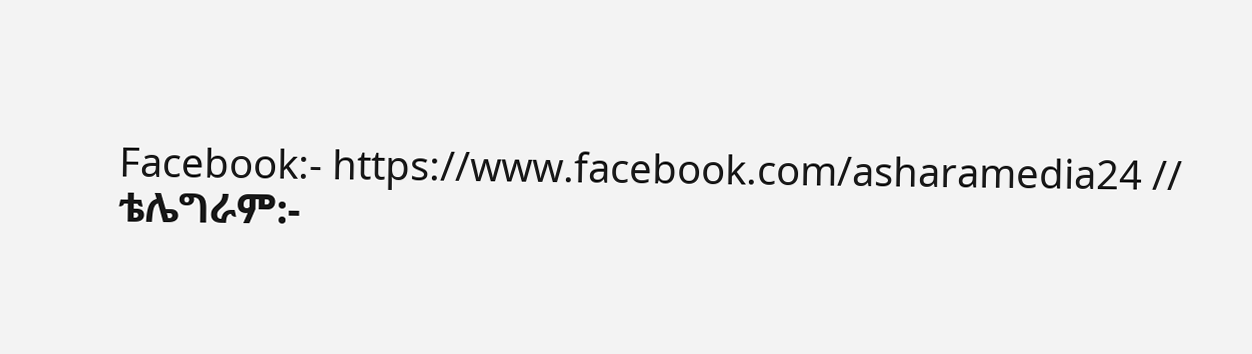Facebook:- https://www.facebook.com/asharamedia24 // ቴሌግራም:-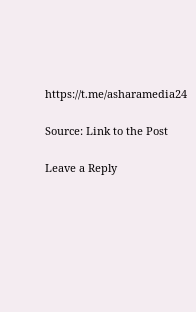https://t.me/asharamedia24

Source: Link to the Post

Leave a Reply